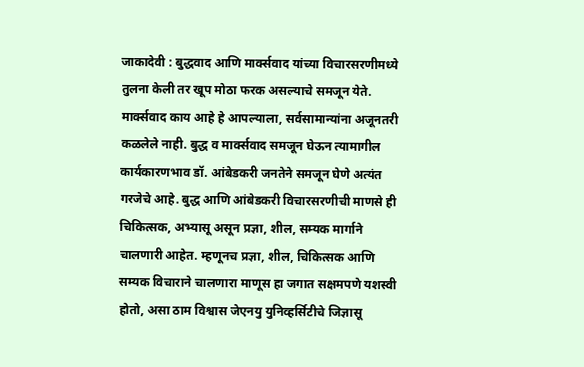जाकादेवी : बुद्धवाद आणि मार्क्सवाद यांच्या विचारसरणीमध्ये तुलना केली तर खूप मोठा फरक असल्याचे समजून येते. मार्क्सवाद काय आहे हे आपल्याला, सर्वसामान्यांना अजूनतरी कळलेले नाही. बुद्ध व मार्क्सवाद समजून घेऊन त्यामागील कार्यकारणभाव डॉ. आंबेडकरी जनतेने समजून घेणे अत्यंत गरजेचे आहे. बुद्ध आणि आंबेडकरी विचारसरणीची माणसे ही चिकित्सक, अभ्यासू असून प्रज्ञा, शील, सम्यक मार्गाने चालणारी आहेत. म्हणूनच प्रज्ञा, शील, चिकित्सक आणि सम्यक विचाराने चालणारा माणूस हा जगात सक्षमपणे यशस्वी होतो, असा ठाम विश्वास जेएनयु युनिव्हर्सिटीचे जिज्ञासू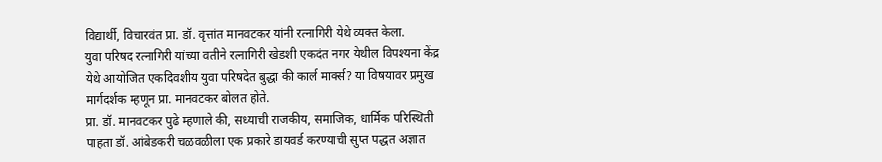विद्यार्थी, विचारवंत प्रा. डॉ. वृत्तांत मानवटकर यांनी रत्नागिरी येथे व्यक्त केला.
युवा परिषद रत्नागिरी यांच्या वतीने रत्नागिरी खेडशी एकदंत नगर येथील विपश्यना केंद्र येथे आयोजित एकदिवशीय युवा परिषदेत बुद्धा की कार्ल मार्क्स? या विषयावर प्रमुख मार्गदर्शक म्हणून प्रा. मानवटकर बोलत होते.
प्रा. डॉ. मानवटकर पुढे म्हणाले की, सध्याची राजकीय, समाजिक, धार्मिक परिस्थिती पाहता डॉ. आंबेडकरी चळवळीला एक प्रकारे डायवर्ड करण्याची सुप्त पद्धत अज्ञात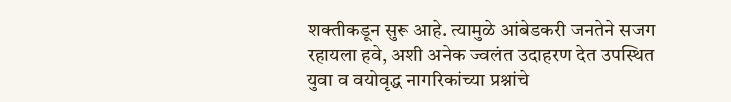शक्तीकडून सुरू आहे. त्यामुळे आंबेडकरी जनतेने सजग रहायला हवे, अशी अनेक ज्वलंत उदाहरण देत उपस्थित युवा व वयोवृद्ध नागरिकांच्या प्रश्नांचे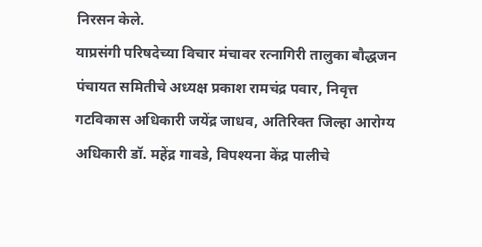निरसन केले.
याप्रसंगी परिषदेच्या विचार मंचावर रत्नागिरी तालुका बौद्धजन पंचायत समितीचे अध्यक्ष प्रकाश रामचंद्र पवार, निवृत्त गटविकास अधिकारी जयेंद्र जाधव, अतिरिक्त जिल्हा आरोग्य अधिकारी डॉ. महेंद्र गावडे, विपश्यना केंद्र पालीचे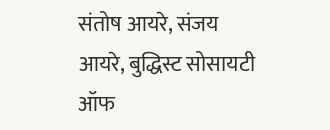संतोष आयरे, संजय आयरे, बुद्धिस्ट सोसायटी ऑफ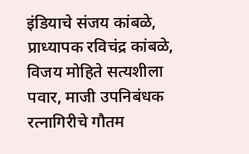इंडियाचे संजय कांबळे, प्राध्यापक रविचंद्र कांबळे, विजय मोहिते सत्यशीला पवार, माजी उपनिबंधक रत्नागिरीचे गौतम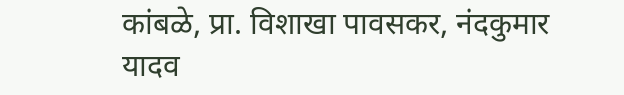कांबळे, प्रा. विशाखा पावसकर, नंदकुमार यादव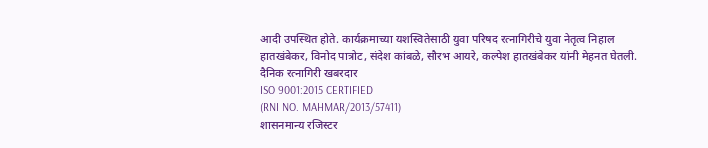आदी उपस्थित होते. कार्यक्रमाच्या यशस्वितेसाठी युवा परिषद रत्नागिरीचे युवा नेतृत्व निहाल हातखंबेकर, विनोद पात्रोट, संदेश कांबळे, सौरभ आयरे, कल्पेश हातखंबेकर यांनी मेहनत घेतली.
दैनिक रत्नागिरी खबरदार
ISO 9001:2015 CERTIFIED
(RNI NO. MAHMAR/2013/57411)
शासनमान्य रजिस्टर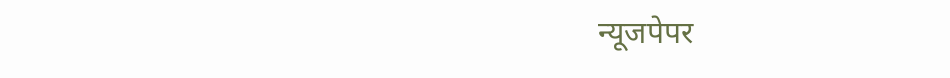न्यूजपेपर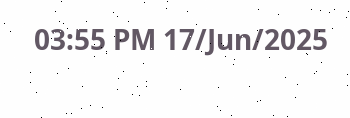03:55 PM 17/Jun/2025